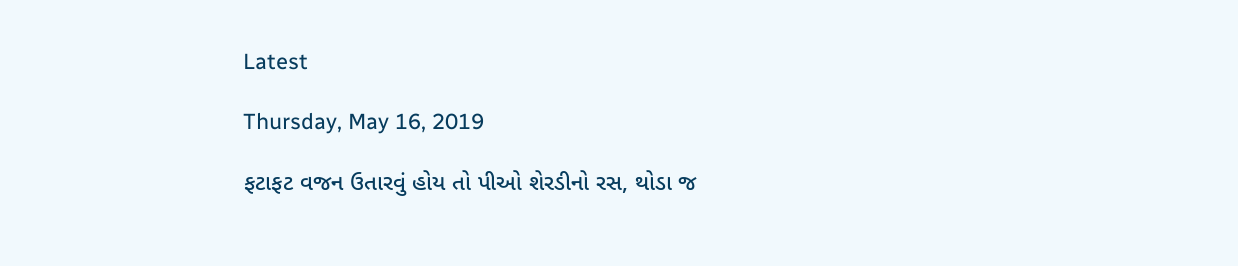Latest

Thursday, May 16, 2019

ફટાફટ વજન ઉતારવું હોય તો પીઓ શેરડીનો રસ, થોડા જ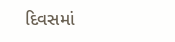દિવસમાં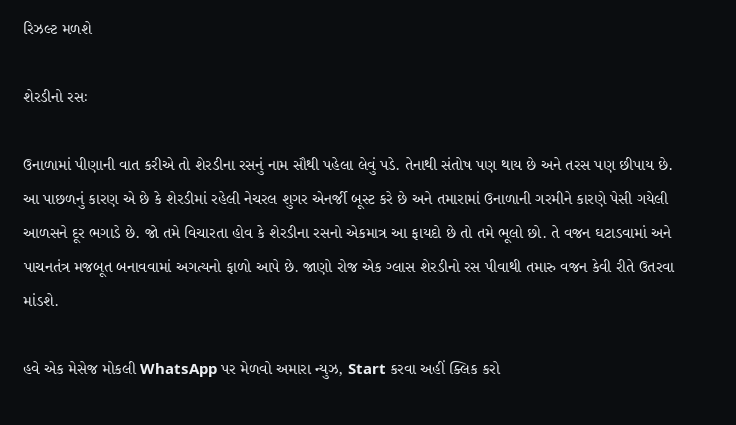રિઝલ્ટ મળશે

શેરડીનો રસઃ

ઉનાળામાં પીણાની વાત કરીએ તો શેરડીના રસનું નામ સૌથી પહેલા લેવું પડે. તેનાથી સંતોષ પણ થાય છે અને તરસ પણ છીપાય છે. આ પાછળનું કારણ એ છે કે શેરડીમાં રહેલી નેચરલ શુગર એનર્જી બૂસ્ટ કરે છે અને તમારામાં ઉનાળાની ગરમીને કારણે પેસી ગયેલી આળસને દૂર ભગાડે છે. જો તમે વિચારતા હોવ કે શેરડીના રસનો એકમાત્ર આ ફાયદો છે તો તમે ભૂલો છો. તે વજન ઘટાડવામાં અને પાચનતંત્ર મજબૂત બનાવવામાં અગત્યનો ફાળો આપે છે. જાણો રોજ એક ગ્લાસ શેરડીનો રસ પીવાથી તમારુ વજન કેવી રીતે ઉતરવા માંડશે.

હવે એક મેસેજ મોકલી WhatsApp પર મેળવો અમારા ન્યુઝ, Start કરવા અહીં ક્લિક કરો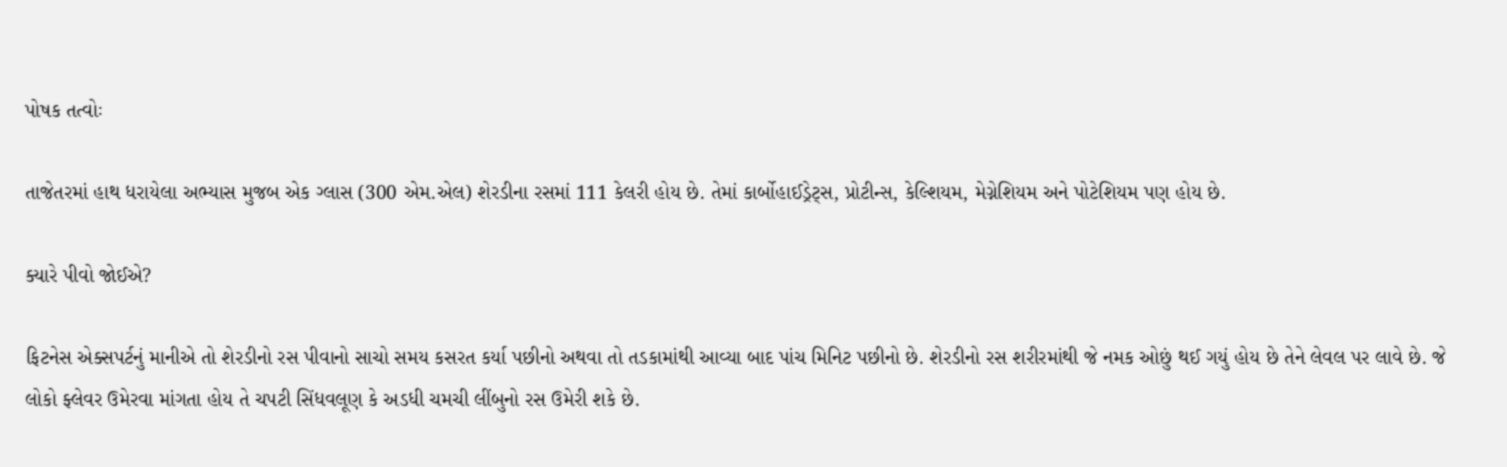પોષક તત્વોઃ

તાજેતરમાં હાથ ધરાયેલા અભ્યાસ મુજબ એક ગ્લાસ (300 એમ.એલ) શેરડીના રસમાં 111 કેલરી હોય છે. તેમાં કાર્બોહાઈડ્રેટ્સ, પ્રોટીન્સ, કેલ્શિયમ, મેગ્નેશિયમ અને પોટેશિયમ પણ હોય છે.

ક્યારે પીવો જોઈએ?

ફિટનેસ એક્સપર્ટનું માનીએ તો શેરડીનો રસ પીવાનો સાચો સમય કસરત કર્યા પછીનો અથવા તો તડકામાંથી આવ્યા બાદ પાંચ મિનિટ પછીનો છે. શેરડીનો રસ શરીરમાંથી જે નમક ઓછું થઈ ગયું હોય છે તેને લેવલ પર લાવે છે. જે લોકો ફ્લેવર ઉમેરવા માંગતા હોય તે ચપટી સિંધવલૂણ કે અડધી ચમચી લીંબુનો રસ ઉમેરી શકે છે.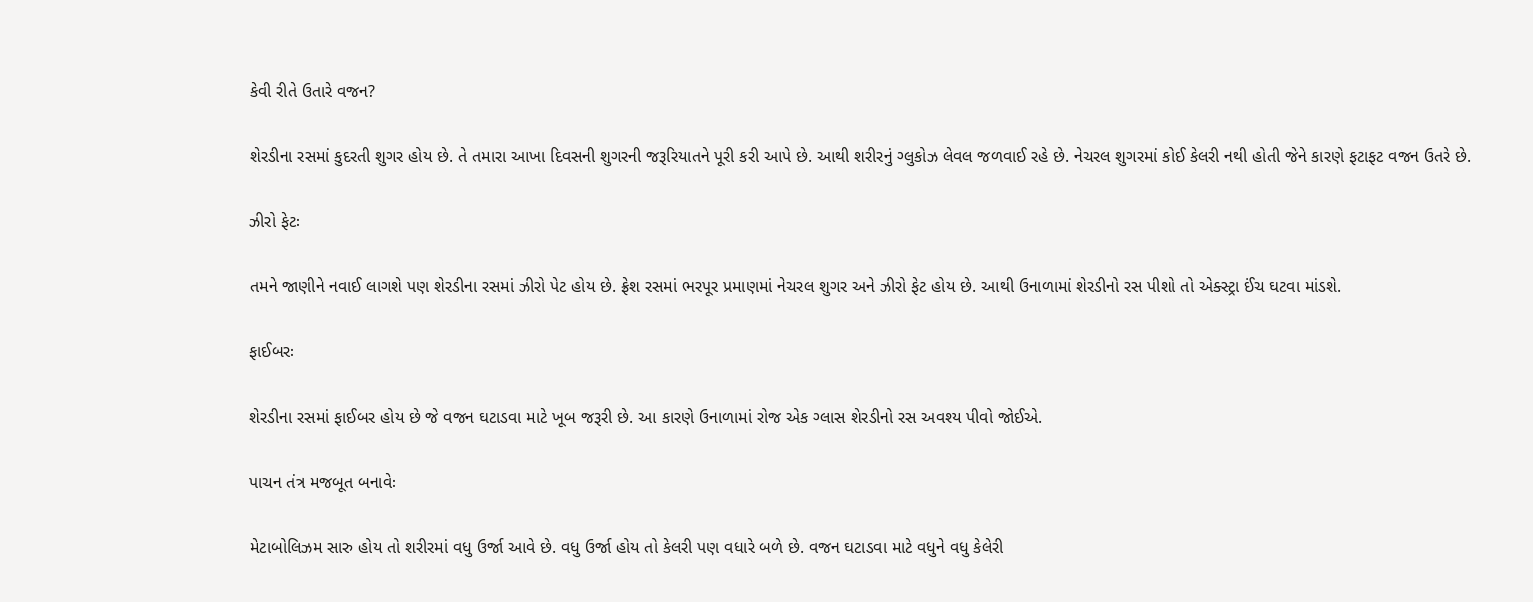કેવી રીતે ઉતારે વજન?

શેરડીના રસમાં કુદરતી શુગર હોય છે. તે તમારા આખા દિવસની શુગરની જરૂરિયાતને પૂરી કરી આપે છે. આથી શરીરનું ગ્લુકોઝ લેવલ જળવાઈ રહે છે. નેચરલ શુગરમાં કોઈ કેલરી નથી હોતી જેને કારણે ફટાફટ વજન ઉતરે છે.

ઝીરો ફેટઃ

તમને જાણીને નવાઈ લાગશે પણ શેરડીના રસમાં ઝીરો પેટ હોય છે. ફ્રેશ રસમાં ભરપૂર પ્રમાણમાં નેચરલ શુગર અને ઝીરો ફેટ હોય છે. આથી ઉનાળામાં શેરડીનો રસ પીશો તો એક્સ્ટ્રા ઈંચ ઘટવા માંડશે.

ફાઈબરઃ

શેરડીના રસમાં ફાઈબર હોય છે જે વજન ઘટાડવા માટે ખૂબ જરૂરી છે. આ કારણે ઉનાળામાં રોજ એક ગ્લાસ શેરડીનો રસ અવશ્ય પીવો જોઈએ.

પાચન તંત્ર મજબૂત બનાવેઃ

મેટાબોલિઝમ સારુ હોય તો શરીરમાં વધુ ઉર્જા આવે છે. વધુ ઉર્જા હોય તો કેલરી પણ વધારે બળે છે. વજન ઘટાડવા માટે વધુને વધુ કેલેરી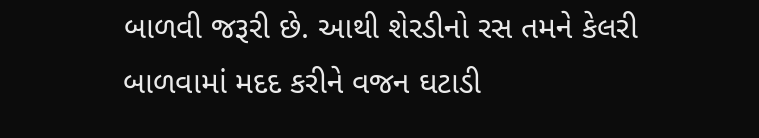બાળવી જરૂરી છે. આથી શેરડીનો રસ તમને કેલરી બાળવામાં મદદ કરીને વજન ઘટાડી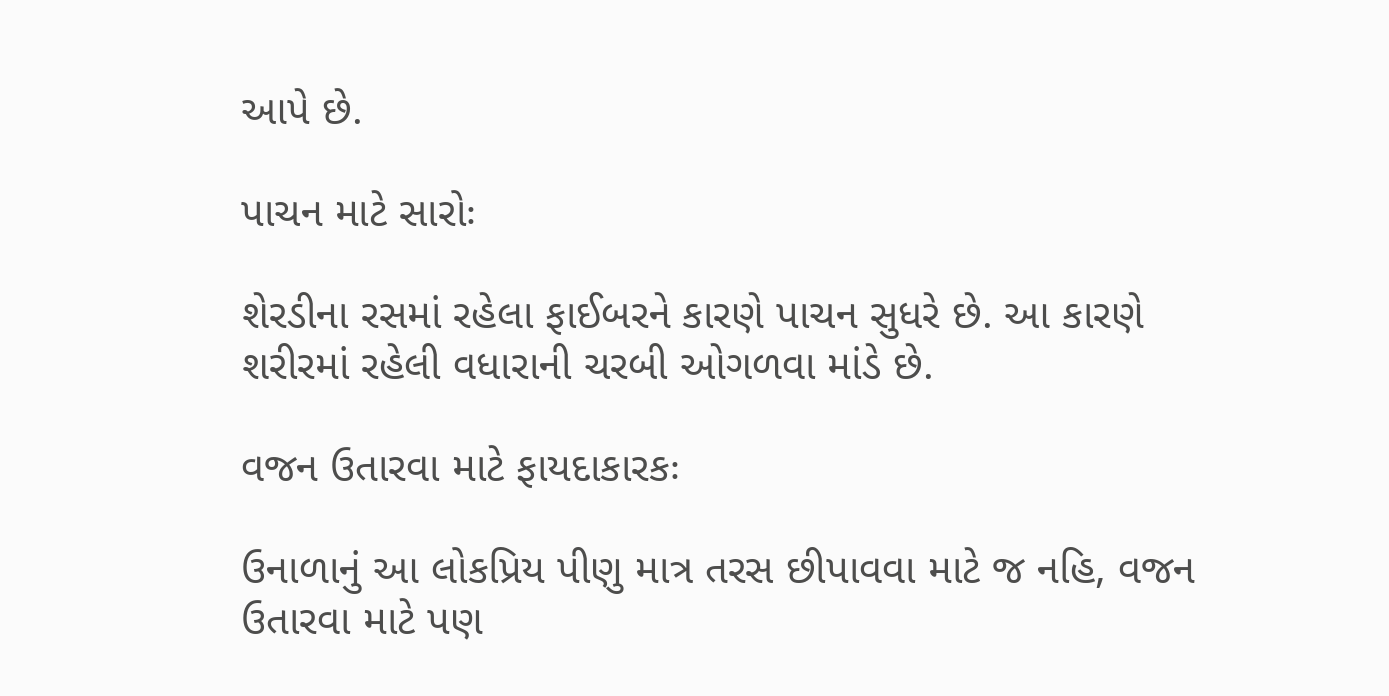આપે છે.

પાચન માટે સારોઃ

શેરડીના રસમાં રહેલા ફાઈબરને કારણે પાચન સુધરે છે. આ કારણે શરીરમાં રહેલી વધારાની ચરબી ઓગળવા માંડે છે.

વજન ઉતારવા માટે ફાયદાકારકઃ

ઉનાળાનું આ લોકપ્રિય પીણુ માત્ર તરસ છીપાવવા માટે જ નહિ, વજન ઉતારવા માટે પણ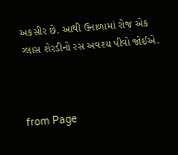અકસીર છે. આથી ઉનાળામાં રોજ એક ગ્લાસ શેરડીનો રસ અવશ્ય પીવો જોઈએ.



from Page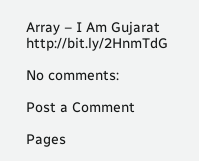Array – I Am Gujarat http://bit.ly/2HnmTdG

No comments:

Post a Comment

Pages